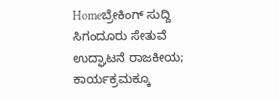Homeಬ್ರೇಕಿಂಗ್ ಸುದ್ದಿ ಸಿಗಂದೂರು ಸೇತುವೆ ಉದ್ಘಾಟನೆ ರಾಜಕೀಯ; ಕಾರ್ಯಕ್ರಮಕ್ಕೂ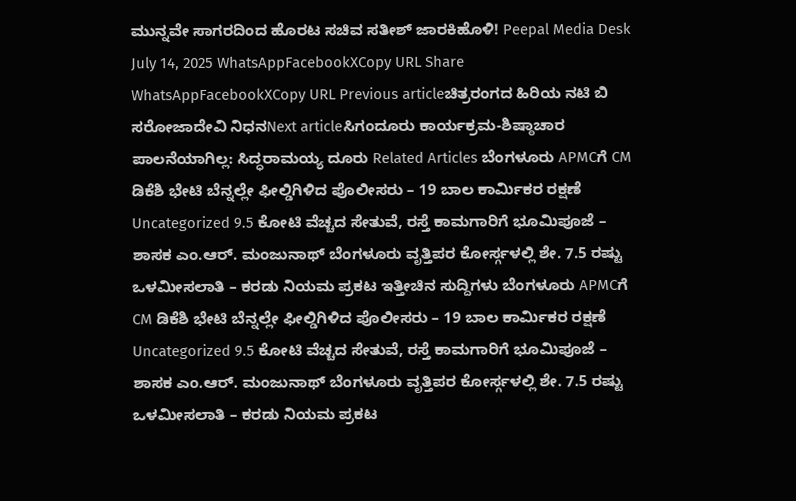ಮುನ್ನವೇ ಸಾಗರದಿಂದ ಹೊರಟ ಸಚಿವ ಸತೀಶ್ ಜಾರಕಿಹೊಳಿ! Peepal Media Desk July 14, 2025 WhatsAppFacebookXCopy URL Share WhatsAppFacebookXCopy URL Previous articleಚಿತ್ರರಂಗದ ಹಿರಿಯ ನಟಿ ಬಿ ಸರೋಜಾದೇವಿ ನಿಧನNext articleಸಿಗಂದೂರು ಕಾರ್ಯಕ್ರಮ-ಶಿಷ್ಠಾಚಾರ ಪಾಲನೆಯಾಗಿಲ್ಲ: ಸಿದ್ಧರಾಮಯ್ಯ ದೂರು Related Articles ಬೆಂಗಳೂರು APMCಗೆ CM ಡಿಕೆಶಿ ಭೇಟಿ ಬೆನ್ನಲ್ಲೇ ಫೀಲ್ಡಿಗಿಳಿದ ಪೊಲೀಸರು – 19 ಬಾಲ ಕಾರ್ಮಿಕರ ರಕ್ಷಣೆ Uncategorized 9.5 ಕೋಟಿ ವೆಚ್ಚದ ಸೇತುವೆ, ರಸ್ತೆ ಕಾಮಗಾರಿಗೆ ಭೂಮಿಪೂಜೆ – ಶಾಸಕ ಎಂ.ಆರ್. ಮಂಜುನಾಥ್ ಬೆಂಗಳೂರು ವೃತ್ತಿಪರ ಕೋರ್ಸ್ಗಳಲ್ಲಿ ಶೇ. 7.5 ರಷ್ಟು ಒಳಮೀಸಲಾತಿ – ಕರಡು ನಿಯಮ ಪ್ರಕಟ ಇತ್ತೀಚಿನ ಸುದ್ದಿಗಳು ಬೆಂಗಳೂರು APMCಗೆ CM ಡಿಕೆಶಿ ಭೇಟಿ ಬೆನ್ನಲ್ಲೇ ಫೀಲ್ಡಿಗಿಳಿದ ಪೊಲೀಸರು – 19 ಬಾಲ ಕಾರ್ಮಿಕರ ರಕ್ಷಣೆ Uncategorized 9.5 ಕೋಟಿ ವೆಚ್ಚದ ಸೇತುವೆ, ರಸ್ತೆ ಕಾಮಗಾರಿಗೆ ಭೂಮಿಪೂಜೆ – ಶಾಸಕ ಎಂ.ಆರ್. ಮಂಜುನಾಥ್ ಬೆಂಗಳೂರು ವೃತ್ತಿಪರ ಕೋರ್ಸ್ಗಳಲ್ಲಿ ಶೇ. 7.5 ರಷ್ಟು ಒಳಮೀಸಲಾತಿ – ಕರಡು ನಿಯಮ ಪ್ರಕಟ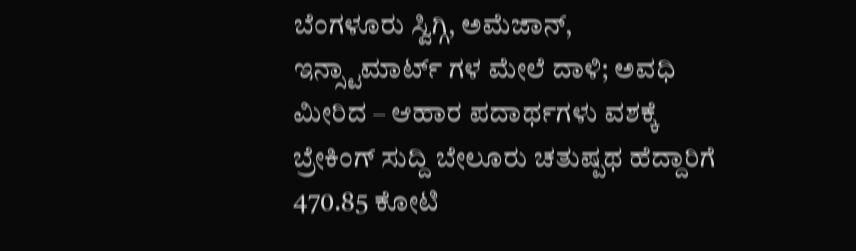ಬೆಂಗಳೂರು ಸ್ವಿಗ್ಗಿ, ಅಮೆಜಾನ್, ಇನ್ಸ್ಟಾಮಾರ್ಟ್ ಗಳ ಮೇಲೆ ದಾಳಿ; ಅವಧಿ ಮೀರಿದ – ಆಹಾರ ಪದಾರ್ಥಗಳು ವಶಕ್ಕೆ ಬ್ರೇಕಿಂಗ್ ಸುದ್ದಿ ಬೇಲೂರು ಚತುಷ್ಪಥ ಹೆದ್ದಾರಿಗೆ 470.85 ಕೋಟಿ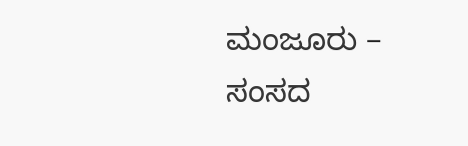ಮಂಜೂರು – ಸಂಸದ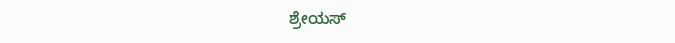ಶ್ರೇಯಸ್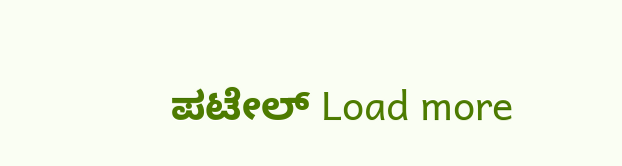ಪಟೇಲ್ Load more